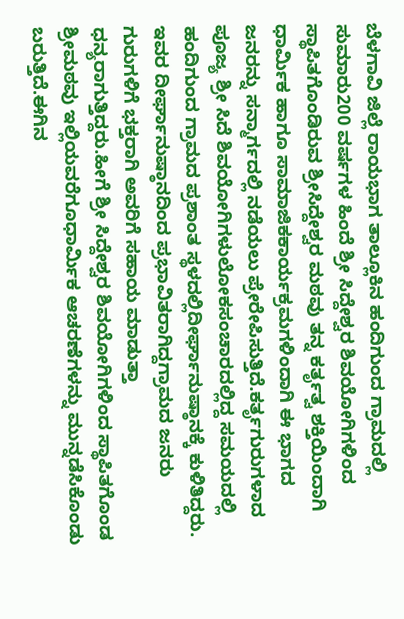ಬೆಳಗಾವಿ ಜಿಲ್ಲೆ ರಾಯಭಾಗ ತಾಲ್ಲೂಕಿನ ಹಂದಿಗುಂದ ಗ್ರಾಮದಲ್ಲಿ ಸುಮಾರು200 ವರ್ಷಗಳ ಹಿಂದೆ ಶ್ರೀ ಸಿದ್ದೇಶ್ವರ ಶಿವಯೋಗಿಗಳಿಂದ ಸ್ಥಾಪಿತಗೊಂಡಿರುವ ಶ್ರೀಸಿದ್ದೇಶ್ವರ ಮಠವು ತನ್ನ ಕರ್ತೃತ್ವ ಶಕ್ತಿಯಿಂದಾಗಿ ಧಾರ್ಮಿಕ ಹಾಗೂ ಸಾಮಾಜಿಕಕಾರ್ಯಕ್ರಮಗಳಿಂದಾಗಿ ಈ ಭಾಗದ ಜನರನ್ನು ಸನ್ಮಾರ್ಗದಲ್ಲಿ ನಡೆಯಲು ಪ್ರೇರೇಪಿಸುತ್ತಿದೆ.ಕರ್ತೃಗುರುಗಳಾದ ಪೂಜ್ಯ ಶ್ರೀ ಸಿದೆ ಶಿವಯೋಗಿಗಳುಲೋಕಸಂಚಾರದಲ್ಲಿದ್ದ ಸಮಯದಲ್ಲಿ ಹಂದಿಗುಂದ ಗ್ರಾಮದ ಪ್ರಶಾಂತ ಸ್ಥಳದಲ್ಲಿದೀರ್ಘಾನುಷ್ಠಾನಕ್ಕೆ ಕುಳಿತಿದ್ದರು. ಇವರ ದೀರ್ಘಾನುಷ್ಠಾನದಿಂದ ಪ್ರಭಾವಿತರಾಗಿದ್ದಗ್ರಾಮದ ಜನರು ಗುರುಗಳಿಗೆ ಭಕ್ತರಾಗಿ ಅವರಿಗೆ ಸಹಾಯ ಮಾಡುತ್ತಾ ಧನ್ಯರಾಗುತ್ತಿದ್ದರು.ಹೀಗೆ ಶ್ರೀ ಸಿದ್ದೇಶ್ವರ ಶಿವಯೋಗಿಗಳಿಂದ ಸ್ಥಾಪಿತಗೊಂಡ ಶ್ರೀಮಠವು ಇಲ್ಲಿಯವರೆಗೂಧಾರ್ಮಿಕ ಆಚರಣೆಗಳನ್ನು ಮುನ್ನಡೆಸಿಕೊಂಡು ಬರುತ್ತಿದೆ.ಈಗಿನ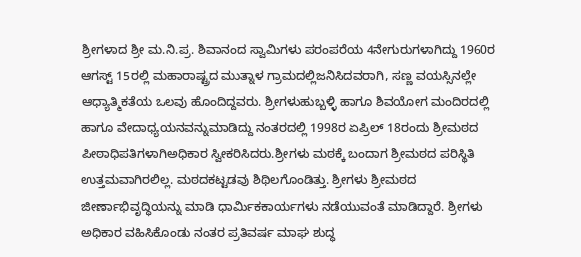ಶ್ರೀಗಳಾದ ಶ್ರೀ ಮ.ನಿ.ಪ್ರ. ಶಿವಾನಂದ ಸ್ವಾಮಿಗಳು ಪರಂಪರೆಯ 4ನೇಗುರುಗಳಾಗಿದ್ದು 1960ರ ಆಗಸ್ಟ್ 15ರಲ್ಲಿ ಮಹಾರಾಷ್ಟ್ರದ ಮುತ್ನಾಳ ಗ್ರಾಮದಲ್ಲಿಜನಿಸಿದವರಾಗಿ, ಸಣ್ಣ ವಯಸ್ಸಿನಲ್ಲೇ ಆಧ್ಯಾತ್ಮಿಕತೆಯ ಒಲವು ಹೊಂದಿದ್ದವರು. ಶ್ರೀಗಳುಹುಬ್ಬಳ್ಳಿ ಹಾಗೂ ಶಿವಯೋಗ ಮಂದಿರದಲ್ಲಿ ಹಾಗೂ ವೇದಾಧ್ಯಯನವನ್ನುಮಾಡಿದ್ದು ನಂತರದಲ್ಲಿ 1998ರ ಏಪ್ರಿಲ್ 18ರಂದು ಶ್ರೀಮಠದ ಪೀಠಾಧಿಪತಿಗಳಾಗಿಅಧಿಕಾರ ಸ್ವೀಕರಿಸಿದರು.ಶ್ರೀಗಳು ಮಠಕ್ಕೆ ಬಂದಾಗ ಶ್ರೀಮಠದ ಪರಿಸ್ಥಿತಿ ಉತ್ತಮವಾಗಿರಲಿಲ್ಲ. ಮಠದಕಟ್ಟಡವು ಶಿಥಿಲಗೊಂಡಿತ್ತು. ಶ್ರೀಗಳು ಶ್ರೀಮಠದ ಜೀರ್ಣಾಭಿವೃದ್ಧಿಯನ್ನು ಮಾಡಿ ಧಾರ್ಮಿಕಕಾರ್ಯಗಳು ನಡೆಯುವಂತೆ ಮಾಡಿದ್ದಾರೆ. ಶ್ರೀಗಳು ಅಧಿಕಾರ ವಹಿಸಿಕೊಂಡು ನಂತರ ಪ್ರತಿವರ್ಷ ಮಾಘ ಶುದ್ಧ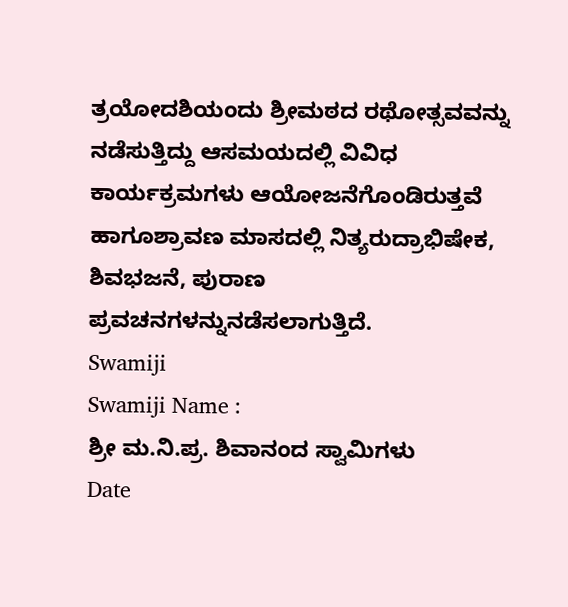ತ್ರಯೋದಶಿಯಂದು ಶ್ರೀಮಠದ ರಥೋತ್ಸವವನ್ನು ನಡೆಸುತ್ತಿದ್ದು ಆಸಮಯದಲ್ಲಿ ವಿವಿಧ ಕಾರ್ಯಕ್ರಮಗಳು ಆಯೋಜನೆಗೊಂಡಿರುತ್ತವೆ ಹಾಗೂಶ್ರಾವಣ ಮಾಸದಲ್ಲಿ ನಿತ್ಯರುದ್ರಾಭಿಷೇಕ, ಶಿವಭಜನೆ, ಪುರಾಣ ಪ್ರವಚನಗಳನ್ನುನಡೆಸಲಾಗುತ್ತಿದೆ.
Swamiji
Swamiji Name :
ಶ್ರೀ ಮ.ನಿ.ಪ್ರ. ಶಿವಾನಂದ ಸ್ವಾಮಿಗಳು
Date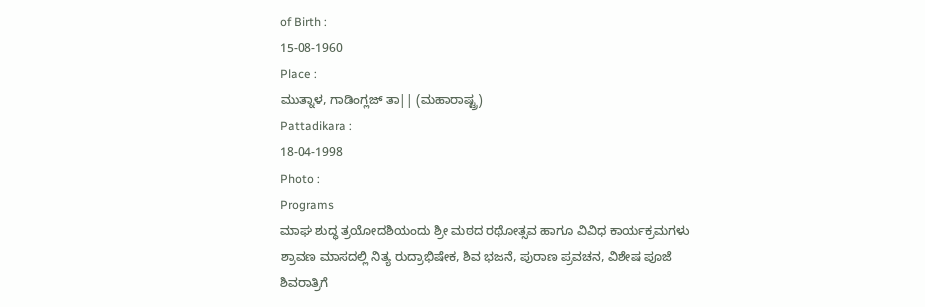of Birth :
15-08-1960
Place :
ಮುತ್ನಾಳ, ಗಾಡಿಂಗ್ಲಜ್ ತಾ|| (ಮಹಾರಾಷ್ಟ್ರ)
Pattadikara :
18-04-1998
Photo :
Programs
ಮಾಘ ಶುದ್ಧ ತ್ರಯೋದಶಿಯಂದು ಶ್ರೀ ಮಠದ ರಥೋತ್ಸವ ಹಾಗೂ ವಿವಿಧ ಕಾರ್ಯಕ್ರಮಗಳು
ಶ್ರಾವಣ ಮಾಸದಲ್ಲಿ ನಿತ್ಯ ರುದ್ರಾಭಿಷೇಕ, ಶಿವ ಭಜನೆ, ಪುರಾಣ ಪ್ರವಚನ, ವಿಶೇಷ ಪೂಜೆ
ಶಿವರಾತ್ರಿಗೆ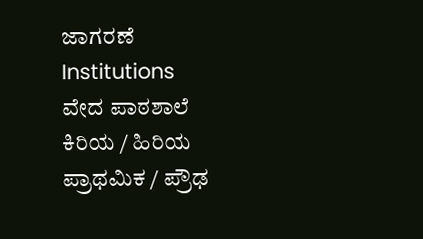ಜಾಗರಣೆ
Institutions
ವೇದ ಪಾಠಶಾಲೆ
ಕಿರಿಯ / ಹಿರಿಯ ಪ್ರಾಥಮಿಕ / ಪ್ರೌಢ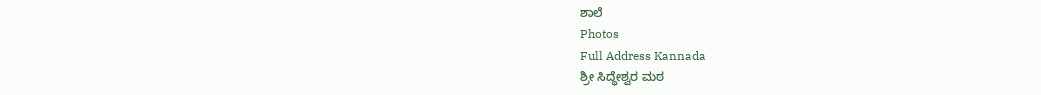ಶಾಲೆ
Photos
Full Address Kannada
ಶ್ರೀ ಸಿದ್ಧೇಶ್ವರ ಮಠ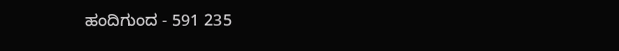ಹಂದಿಗುಂದ - 591 235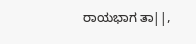ರಾಯಭಾಗ ತಾ||,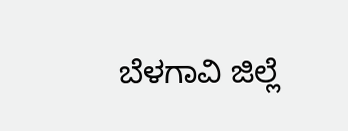ಬೆಳಗಾವಿ ಜಿಲ್ಲೆ